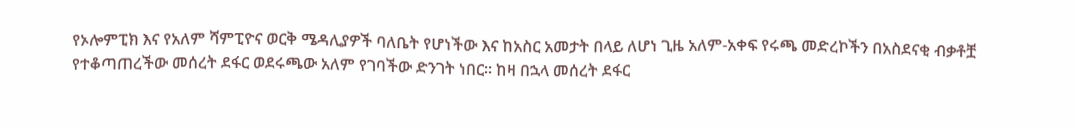የኦሎምፒክ እና የአለም ሻምፒዮና ወርቅ ሜዳሊያዎች ባለቤት የሆነችው እና ከአስር አመታት በላይ ለሆነ ጊዜ አለም-አቀፍ የሩጫ መድረኮችን በአስደናቂ ብቃቶቿ የተቆጣጠረችው መሰረት ደፋር ወደሩጫው አለም የገባችው ድንገት ነበር። ከዛ በኋላ መሰረት ደፋር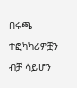በሩጫ ተፎካካሪዎቿን ብቻ ሳይሆን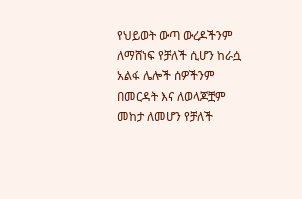የህይወት ውጣ ውረዶችንም ለማሸነፍ የቻለች ሲሆን ከራሷ አልፋ ሌሎች ሰዎችንም በመርዳት እና ለወላጆቿም መከታ ለመሆን የቻለች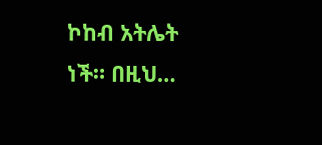ኮከብ አትሌት ነች። በዚህ…